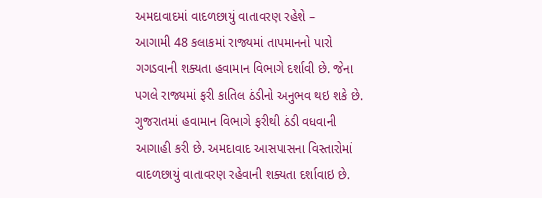અમદાવાદમાં વાદળછાયું વાતાવરણ રહેશે –
આગામી 48 કલાકમાં રાજ્યમાં તાપમાનનો પારો ગગડવાની શક્યતા હવામાન વિભાગે દર્શાવી છે. જેના પગલે રાજ્યમાં ફરી કાતિલ ઠંડીનો અનુભવ થઇ શકે છે. ગુજરાતમાં હવામાન વિભાગે ફરીથી ઠંડી વધવાની આગાહી કરી છે. અમદાવાદ આસપાસના વિસ્તારોમાં વાદળછાયું વાતાવરણ રહેવાની શક્યતા દર્શાવાઇ છે.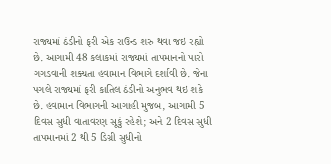રાજ્યમાં ઠંડીનો ફરી એક રાઉન્ડ શરુ થવા જઇ રહ્યો છે. આગામી 48 કલાકમાં રાજ્યમાં તાપમાનનો પારો ગગડવાની શક્યતા હવામાન વિભાગે દર્શાવી છે. જેના પગલે રાજ્યમાં ફરી કાતિલ ઠંડીનો અનુભવ થઇ શકે છે. હવામાન વિભાગની આગાહી મુજબ, આગામી 5 દિવસ સુધી વાતાવરણ સૂકું રહેશે; અને 2 દિવસ સુધી તાપમાનમાં 2 થી 5 ડિગ્રી સુધીનો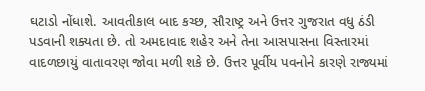ઘટાડો નોંધાશે. આવતીકાલ બાદ કચ્છ, સૌરાષ્ટ્ર અને ઉત્તર ગુજરાત વધુ ઠંડી પડવાની શક્યતા છે. તો અમદાવાદ શહેર અને તેના આસપાસના વિસ્તારમાં વાદળછાયું વાતાવરણ જોવા મળી શકે છે. ઉત્તર પૂર્વીય પવનોને કારણે રાજ્યમાં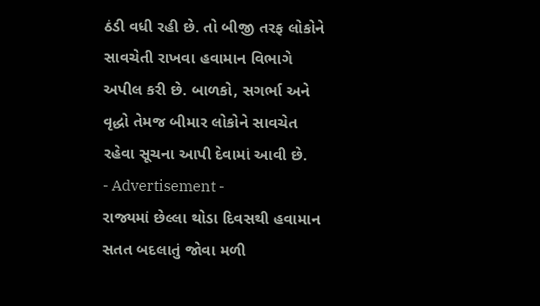ઠંડી વધી રહી છે. તો બીજી તરફ લોકોને સાવચેતી રાખવા હવામાન વિભાગે અપીલ કરી છે. બાળકો, સગર્ભા અને વૃદ્ધો તેમજ બીમાર લોકોને સાવચેત રહેવા સૂચના આપી દેવામાં આવી છે.
- Advertisement -
રાજ્યમાં છેલ્લા થોડા દિવસથી હવામાન સતત બદલાતું જોવા મળી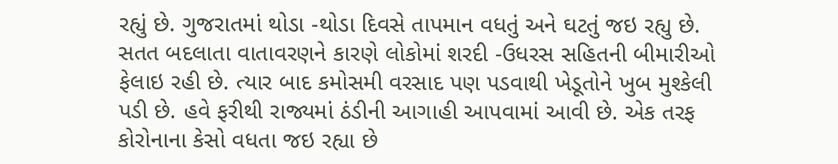રહ્યું છે. ગુજરાતમાં થોડા -થોડા દિવસે તાપમાન વધતું અને ઘટતું જઇ રહ્યુ છે. સતત બદલાતા વાતાવરણને કારણે લોકોમાં શરદી -ઉધરસ સહિતની બીમારીઓ ફેલાઇ રહી છે. ત્યાર બાદ કમોસમી વરસાદ પણ પડવાથી ખેડૂતોને ખુબ મુશ્કેલી પડી છે. હવે ફરીથી રાજ્યમાં ઠંડીની આગાહી આપવામાં આવી છે. એક તરફ કોરોનાના કેસો વધતા જઇ રહ્યા છે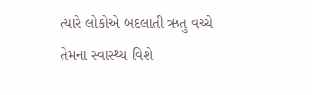ત્યારે લોકોએ બદલાતી ઋતુ વચ્ચે તેમના સ્વાસ્થ્ય વિશે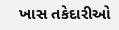ખાસ તકેદારીઓ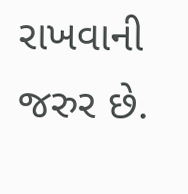રાખવાની જરુર છે.